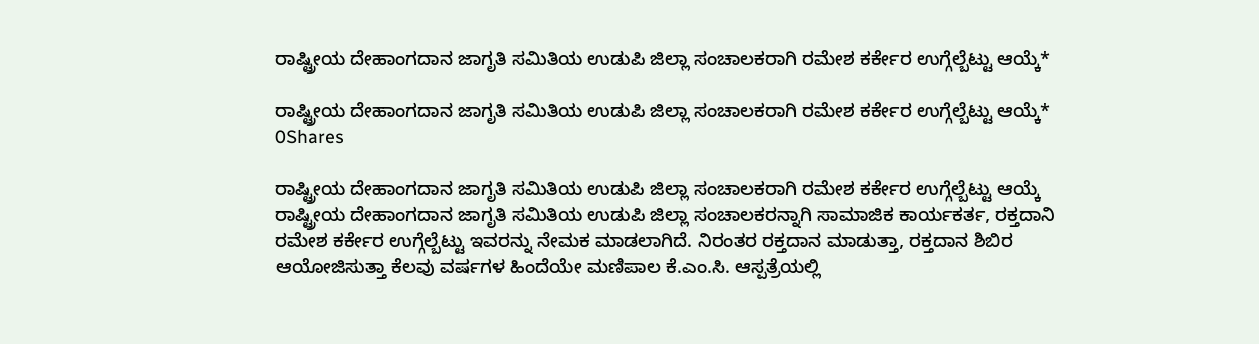ರಾಷ್ಟ್ರೀಯ ದೇಹಾಂಗದಾನ ಜಾಗೃತಿ ಸಮಿತಿಯ ಉಡುಪಿ ಜಿಲ್ಲಾ ಸಂಚಾಲಕರಾಗಿ ರಮೇಶ ಕರ್ಕೇರ ಉಗ್ಗೆಲ್ಬೆಟ್ಟು ಆಯ್ಕೆ*

ರಾಷ್ಟ್ರೀಯ ದೇಹಾಂಗದಾನ ಜಾಗೃತಿ ಸಮಿತಿಯ ಉಡುಪಿ ಜಿಲ್ಲಾ ಸಂಚಾಲಕರಾಗಿ ರಮೇಶ ಕರ್ಕೇರ ಉಗ್ಗೆಲ್ಬೆಟ್ಟು ಆಯ್ಕೆ*
0Shares

ರಾಷ್ಟ್ರೀಯ ದೇಹಾಂಗದಾನ ಜಾಗೃತಿ ಸಮಿತಿಯ ಉಡುಪಿ ಜಿಲ್ಲಾ ಸಂಚಾಲಕರಾಗಿ ರಮೇಶ ಕರ್ಕೇರ ಉಗ್ಗೆಲ್ಬೆಟ್ಟು ಆಯ್ಕೆ
ರಾಷ್ಟ್ರೀಯ ದೇಹಾಂಗದಾನ ಜಾಗೃತಿ ಸಮಿತಿಯ ಉಡುಪಿ ಜಿಲ್ಲಾ ಸಂಚಾಲಕರನ್ನಾಗಿ ಸಾಮಾಜಿಕ ಕಾರ್ಯಕರ್ತ, ರಕ್ತದಾನಿ ರಮೇಶ ಕರ್ಕೇರ ಉಗ್ಗೆಲ್ಬೆಟ್ಟು ಇವರನ್ನು ನೇಮಕ ಮಾಡಲಾಗಿದೆ. ನಿರಂತರ ರಕ್ತದಾನ ಮಾಡುತ್ತಾ, ರಕ್ತದಾನ ಶಿಬಿರ ಆಯೋಜಿಸುತ್ತಾ ಕೆಲವು ವರ್ಷಗಳ ಹಿಂದೆಯೇ ಮಣಿಪಾಲ ಕೆ.ಎಂ.ಸಿ. ಆಸ್ಪತ್ರೆಯಲ್ಲಿ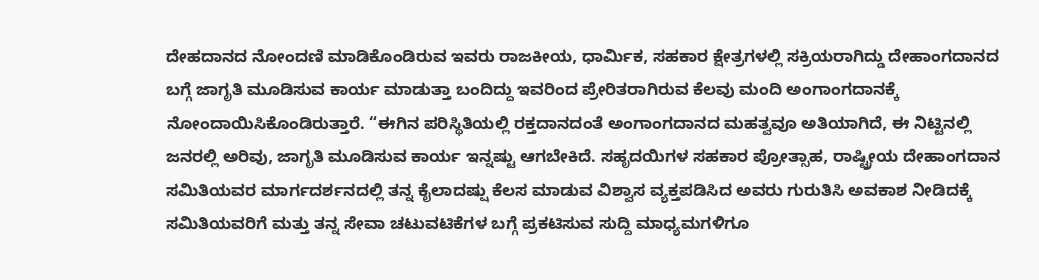ದೇಹದಾನದ ನೋಂದಣಿ ಮಾಡಿಕೊಂಡಿರುವ ಇವರು ರಾಜಕೀಯ, ಧಾರ್ಮಿಕ, ಸಹಕಾರ ಕ್ಷೇತ್ರಗಳಲ್ಲಿ ಸಕ್ರಿಯರಾಗಿದ್ಡು ದೇಹಾಂಗದಾನದ ಬಗ್ಗೆ ಜಾಗೃತಿ ಮೂಡಿಸುವ ಕಾರ್ಯ ಮಾಡುತ್ತಾ ಬಂದಿದ್ದು ಇವರಿಂದ ಪ್ರೇರಿತರಾಗಿರುವ ಕೆಲವು ಮಂದಿ ಅಂಗಾಂಗದಾನಕ್ಕೆ ನೋಂದಾಯಿಸಿಕೊಂಡಿರುತ್ತಾರೆ. “ಈಗಿನ ಪರಿಸ್ಥಿತಿಯಲ್ಲಿ ರಕ್ತದಾನದಂತೆ ಅಂಗಾಂಗದಾನದ ಮಹತ್ವವೂ ಅತಿಯಾಗಿದೆ, ಈ ನಿಟ್ಟಿನಲ್ಲಿ ಜನರಲ್ಲಿ ಅರಿವು, ಜಾಗೃತಿ ಮೂಡಿಸುವ ಕಾರ್ಯ ಇನ್ನಷ್ಟು ಆಗಬೇಕಿದೆ. ಸಹೃದಯಿಗಳ ಸಹಕಾರ ಪ್ರೋತ್ಸಾಹ, ರಾಷ್ಟ್ರೀಯ ದೇಹಾಂಗದಾನ ಸಮಿತಿಯವರ ಮಾರ್ಗದರ್ಶನದಲ್ಲಿ ತನ್ನ ಕೈಲಾದಷ್ಷು ಕೆಲಸ ಮಾಡುವ ವಿಶ್ವಾಸ ವ್ಯಕ್ತಪಡಿಸಿದ ಅವರು ಗುರುತಿಸಿ ಅವಕಾಶ ನೀಡಿದಕ್ಕೆ ಸಮಿತಿಯವರಿಗೆ ಮತ್ತು ತನ್ನ ಸೇವಾ ಚಟುವಟಿಕೆಗಳ ಬಗ್ಗೆ ಪ್ರಕಟಿಸುವ ಸುದ್ದಿ ಮಾಧ್ಯಮಗಳಿಗೂ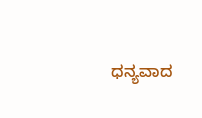ಧನ್ಯವಾದ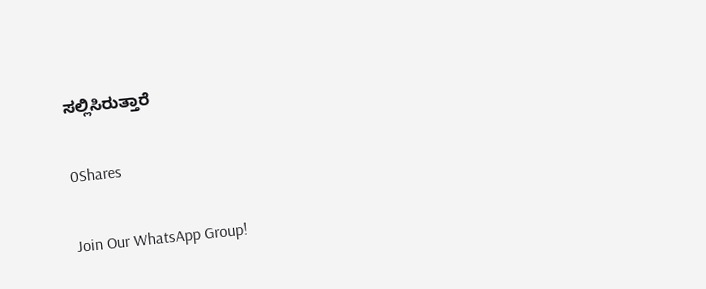ಸಲ್ಲಿಸಿರುತ್ತಾರೆ

0Shares

Join Our WhatsApp Group!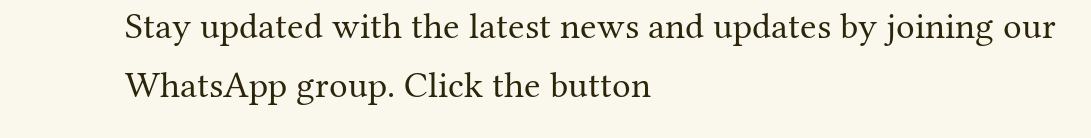Stay updated with the latest news and updates by joining our WhatsApp group. Click the button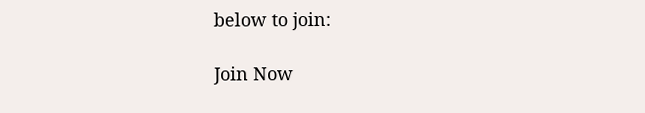below to join:

Join Now